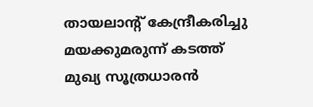തായലാന്റ് കേന്ദ്രീകരിച്ചു മയക്കുമരുന്ന് കടത്ത് മുഖ്യ സൂത്രധാരൻ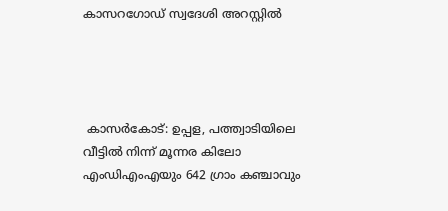കാസറഗോഡ് സ്വദേശി അറസ്റ്റിൽ




 കാസർകോട്: ഉപ്പള, പത്ത്വാടിയിലെ വീട്ടിൽ നിന്ന് മൂന്നര കിലോ എംഡിഎംഎയും 642 ഗ്രാം കഞ്ചാവും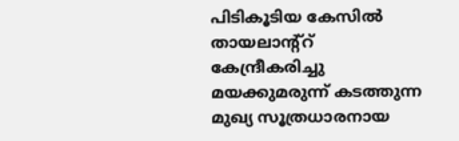പിടികൂടിയ കേസിൽ തായലാന്റ്റ് കേന്ദ്രീകരിച്ചു മയക്കുമരുന്ന് കടത്തുന്ന മുഖ്യ സൂത്രധാരനായ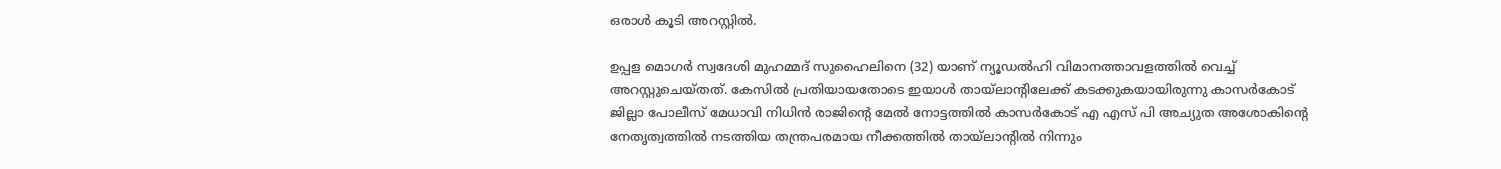ഒരാൾ കൂടി അറസ്റ്റിൽ.

ഉപ്പള മൊഗർ സ്വദേശി മുഹമ്മദ് സുഹൈലിനെ (32) യാണ് ന്യൂഡൽഹി വിമാനത്താവളത്തിൽ വെച്ച് അറസ്റ്റുചെയ്തത്. കേസിൽ പ്രതിയായതോടെ ഇയാൾ തായ്‌ലാന്റിലേക്ക് കടക്കുകയായിരുന്നു കാസർകോട് ജില്ലാ പോലീസ് മേധാവി നിധിൻ രാജിൻ്റെ മേൽ നോട്ടത്തിൽ കാസർകോട് എ എസ് പി അച്യുത അശോകിൻ്റെ നേതൃത്വത്തിൽ നടത്തിയ തന്ത്രപരമായ നീക്കത്തിൽ തായ്ലാന്റിൽ നിന്നും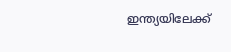ഇന്ത്യയിലേക്ക്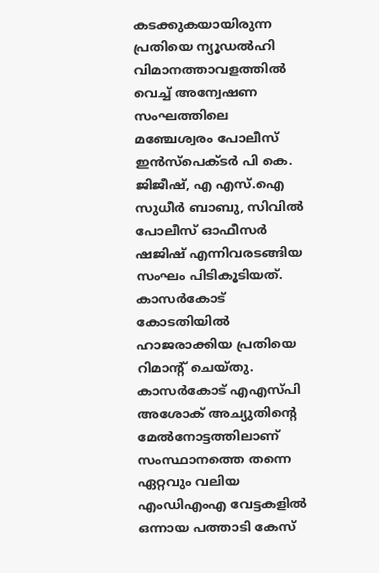കടക്കുകയായിരുന്ന പ്രതിയെ ന്യൂഡൽഹി വിമാനത്താവളത്തിൽ വെച്ച് അന്വേഷണ സംഘത്തിലെ മഞ്ചേശ്വരം പോലീസ് ഇൻസ്പെക്ടർ പി കെ. ജിജീഷ്, എ എസ്.ഐ സുധീർ ബാബു, സിവിൽ പോലീസ് ഓഫീസർ ഷജിഷ് എന്നിവരടങ്ങിയ സംഘം പിടികൂടിയത്. കാസർകോട് കോടതിയിൽ ഹാജരാക്കിയ പ്രതിയെ റിമാൻ്റ് ചെയ്‌തു. കാസർകോട് എഎസ്പി അശോക് അച്യുതിൻ്റെ മേൽനോട്ടത്തിലാണ് സംസ്ഥാനത്തെ തന്നെ ഏറ്റവും വലിയ എംഡിഎംഎ വേട്ടകളിൽ ഒന്നായ പത്താടി കേസ്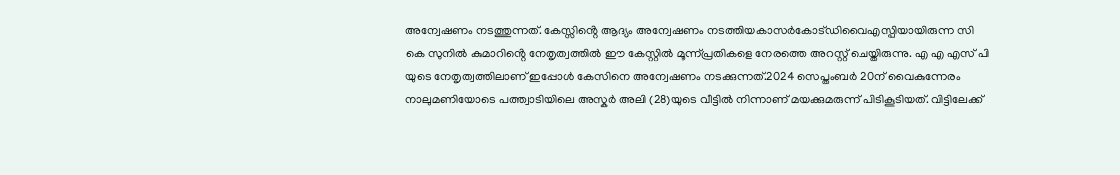അന്വേഷണം നടത്തുന്നത്. കേസ്സിൻ്റെ ആദ്യം അന്വേഷണം നടത്തിയകാസർകോട്ഡിവൈഎസ്പിയായിരുന്ന സി കെ സുനിൽ കുമാറിൻ്റെ നേതൃത്വത്തിൽ ഈ കേസ്റ്റിൽ മൂന്ന്പ്രതികളെ നേരത്തെ അറസ്റ്റ് ചെയ്തിരുന്നു. എ എ എസ് പി യുടെ നേതൃത്വത്തിലാണ് ഇപ്പോൾ കേസിനെ അന്വേഷണം നടക്കുന്നത്.2024 സെപ്തംബർ 20ന് വൈകുന്നേരം നാലുമണിയോടെ പത്ത്വാടിയിലെ അസ്കർ അലി (28)യുടെ വീട്ടിൽ നിന്നാണ് മയക്കുമരുന്ന് പിടികൂടിയത്. വിട്ടിലേക്ക്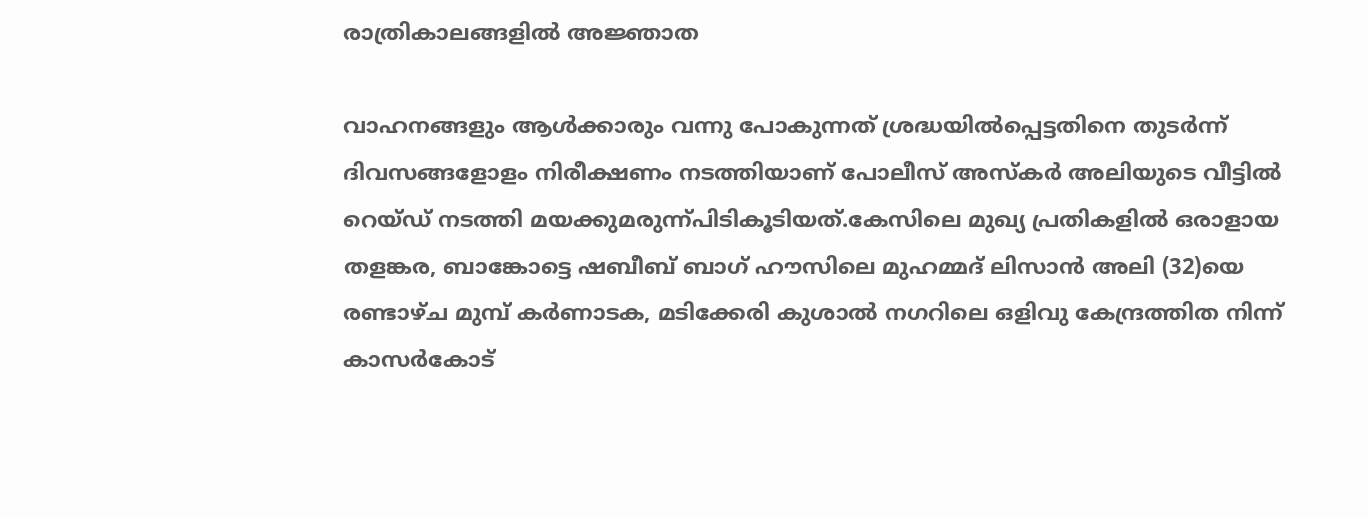രാത്രികാലങ്ങളിൽ അജ്ഞാത

വാഹനങ്ങളും ആൾക്കാരും വന്നു പോകുന്നത് ശ്രദ്ധയിൽപ്പെട്ടതിനെ തുടർന്ന് ദിവസങ്ങളോളം നിരീക്ഷണം നടത്തിയാണ് പോലീസ് അസ്കർ അലിയുടെ വീട്ടിൽ റെയ്‌ഡ്‌ നടത്തി മയക്കുമരുന്ന്പിടികൂടിയത്.കേസിലെ മുഖ്യ പ്രതികളിൽ ഒരാളായ തളങ്കര, ബാങ്കോട്ടെ ഷബീബ് ബാഗ് ഹൗസിലെ മുഹമ്മദ് ലിസാൻ അലി (32)യെ രണ്ടാഴ്ച മുമ്പ്‌ കർണാടക, മടിക്കേരി കുശാൽ നഗറിലെ ഒളിവു കേന്ദ്രത്തിത നിന്ന് കാസർകോട്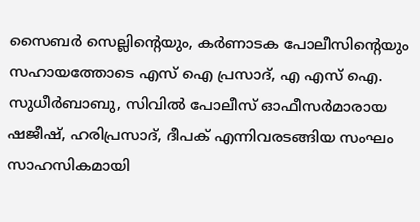സൈബർ സെല്ലിൻ്റെയും, കർണാടക പോലീസിന്റെയും സഹായത്തോടെ എസ് ഐ പ്രസാദ്, എ എസ് ഐ. സുധീർബാബു, സിവിൽ പോലീസ് ഓഫീസർമാരായ ഷജീഷ്, ഹരിപ്രസാദ്, ദീപക് എന്നിവരടങ്ങിയ സംഘം സാഹസികമായി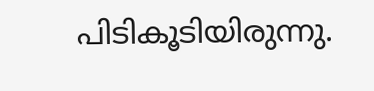പിടികൂടിയിരുന്നു.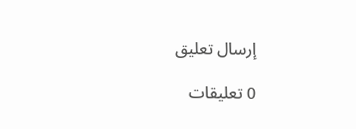إرسال تعليق

0 تعليقات